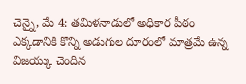చెన్నై, మే 4: తమిళనాడులో అధికార పీఠం ఎక్కడానికి కొన్ని అడుగుల దూరంలో మాత్రమే ఉన్న విజయ్కు చెందిన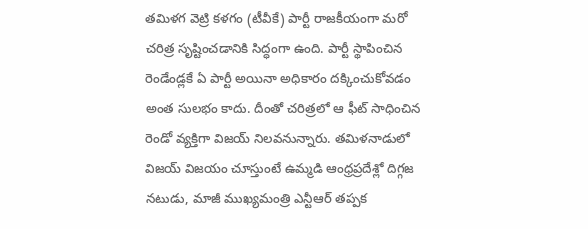తమిళగ వెట్రి కళగం (టీవీకే) పార్టీ రాజకీయంగా మరో చరిత్ర సృష్టించడానికి సిద్ధంగా ఉంది. పార్టీ స్థాపించిన రెండేండ్లకే ఏ పార్టీ అయినా అధికారం దక్కించుకోవడం అంత సులభం కాదు. దీంతో చరిత్రలో ఆ ఫీట్ సాధించిన రెండో వ్యక్తిగా విజయ్ నిలవనున్నారు. తమిళనాడులో విజయ్ విజయం చూస్తుంటే ఉమ్మడి ఆంధ్రప్రదేశ్లో దిగ్గజ నటుడు, మాజీ ముఖ్యమంత్రి ఎన్టీఆర్ తప్పక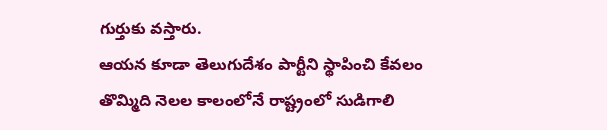గుర్తుకు వస్తారు.
ఆయన కూడా తెలుగుదేశం పార్టీని స్థాపించి కేవలం తొమ్మిది నెలల కాలంలోనే రాష్ట్రంలో సుడిగాలి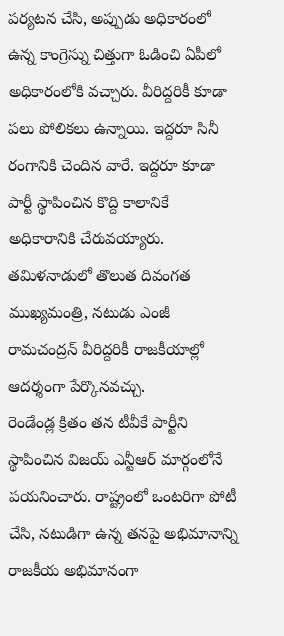పర్యటన చేసి, అప్పుడు అధికారంలో ఉన్న కాంగ్రెస్ను చిత్తుగా ఓడించి ఏపీలో అధికారంలోకి వచ్చారు. వీరిద్దరికీ కూడా పలు పోలికలు ఉన్నాయి. ఇద్దరూ సినీ రంగానికి చెందిన వారే. ఇద్దరూ కూడా పార్టీ స్థాపించిన కొద్ది కాలానికే అధికారానికి చేరువయ్యారు. తమిళనాడులో తొలుత దివంగత ముఖ్యమంత్రి, నటుడు ఎంజీ రామచంద్రన్ వీరిద్దరికీ రాజకీయాల్లో ఆదర్శంగా పేర్కొనవచ్చు.
రెండేండ్ల క్రితం తన టీవీకే పార్టీని స్థాపించిన విజయ్ ఎన్టీఆర్ మార్గంలోనే పయనించారు. రాష్ట్రంలో ఒంటరిగా పోటీ చేసి, నటుడిగా ఉన్న తనపై అభిమానాన్ని రాజకీయ అభిమానంగా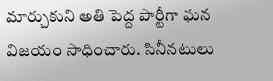మార్చుకుని అతి పెద్ద పార్టీగా ఘన విజయం సాధించారు. సినీనటులు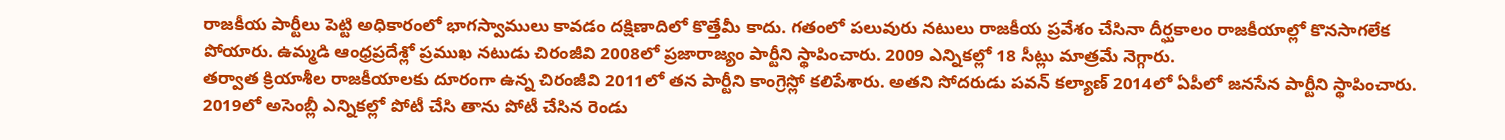రాజకీయ పార్టీలు పెట్టి అధికారంలో భాగస్వాములు కావడం దక్షిణాదిలో కొత్తేమీ కాదు. గతంలో పలువురు నటులు రాజకీయ ప్రవేశం చేసినా దీర్ఘకాలం రాజకీయాల్లో కొనసాగలేక పోయారు. ఉమ్మడి ఆంధ్రప్రదేశ్లో ప్రముఖ నటుడు చిరంజీవి 2008లో ప్రజారాజ్యం పార్టీని స్థాపించారు. 2009 ఎన్నికల్లో 18 సీట్లు మాత్రమే నెగ్గారు.
తర్వాత క్రియాశీల రాజకీయాలకు దూరంగా ఉన్న చిరంజీవి 2011లో తన పార్టీని కాంగ్రెస్లో కలిపేశారు. అతని సోదరుడు పవన్ కల్యాణ్ 2014లో ఏపీలో జనసేన పార్టీని స్థాపించారు. 2019లో అసెంబ్లీ ఎన్నికల్లో పోటీ చేసి తాను పోటీ చేసిన రెండు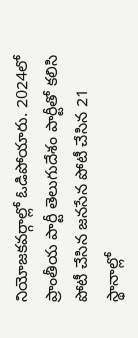నియోజకవర్గాల్లో ఓడిపోయారు. 2024లో ప్రాంతీయ పార్టీ తెలుగుదేశం పార్టీతో కలిసి పోటీ చేసిన జనసేన పోటీ చేసిన 21 స్థానాల్లో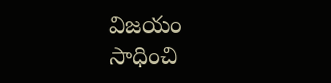విజయం సాధించి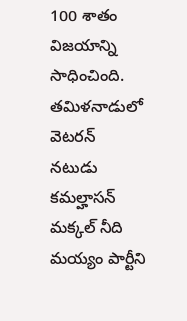100 శాతం విజయాన్ని సాధించింది. తమిళనాడులో వెటరన్ నటుడు కమల్హాసన్ మక్కల్ నీది మయ్యం పార్టీని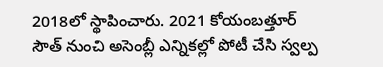2018లో స్థాపించారు. 2021 కోయంబత్తూర్ సౌత్ నుంచి అసెంబ్లీ ఎన్నికల్లో పోటీ చేసి స్వల్ప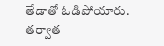తేడాతో ఓడిపోయారు. తర్వాత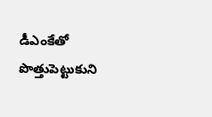డీఎంకేతో పొత్తుపెట్టుకుని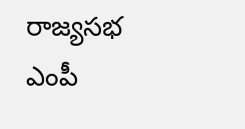రాజ్యసభ ఎంపీ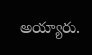అయ్యారు.